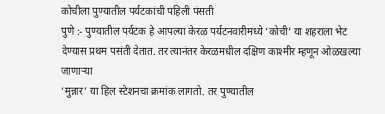कोचीला पुण्यातील पर्यटकांची पहिली पंसती
पुणे :- पुण्यातील पर्यटक हे आपल्या केरळ पर्यटनवारीमध्ये ‘कोची’ या शहराला भेट देण्यास प्रथम पसंती देतात. तर त्यानंतर केरळमधील दक्षिण काश्मीर म्हणून ओळखल्या जाणाऱ्या
‘मुन्नार’ या हिल स्टेशनचा क्रमांक लागतो. तर पुण्यातील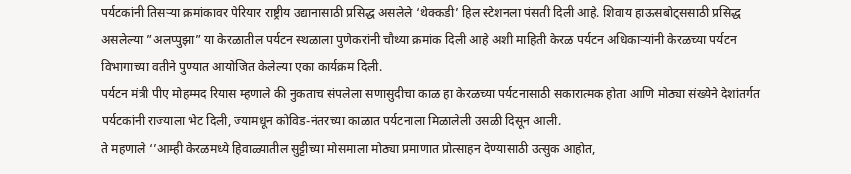पर्यटकांनी तिसऱ्या क्रमांकावर पेरियार राष्ट्रीय उद्यानासाठी प्रसिद्ध असलेले ‘थेक्कडी’ हिल स्टेशनला पंसती दिली आहे. शिवाय हाऊसबोट्ससाठी प्रसिद्ध असलेल्या ”अलप्पुझा” या केरळातील पर्यटन स्थळाला पुणेकरांनी चौथ्या क्रमांक दिली आहे अशी माहिती केरळ पर्यटन अधिकाऱ्यांनी केरळच्या पर्यटन विभागाच्या वतीने पुण्यात आयोजित केलेल्या एका कार्यक्रम दिली.
पर्यटन मंत्री पीए मोहम्मद रियास म्हणाले की नुकताच संपलेला सणासुदीचा काळ हा केरळच्या पर्यटनासाठी सकारात्मक होता आणि मोठ्या संख्येने देशांतर्गत पर्यटकांनी राज्याला भेट दिली, ज्यामधून कोविड-नंतरच्या काळात पर्यटनाला मिळालेली उसळी दिसून आली.
ते महणाले ‘’आम्ही केरळमध्ये हिवाळ्यातील सुट्टीच्या मोसमाला मोठ्या प्रमाणात प्रोत्साहन देण्यासाठी उत्सुक आहोत,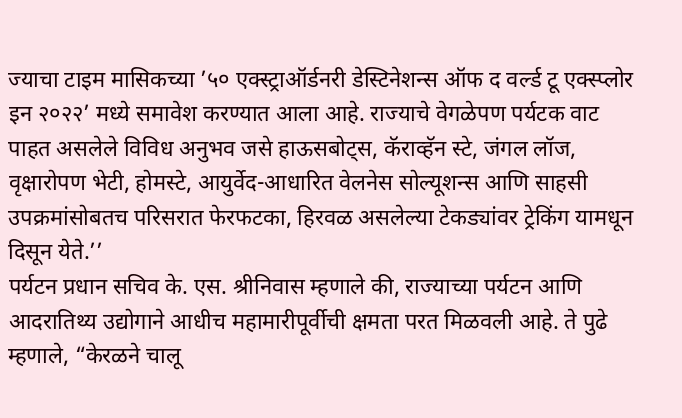ज्याचा टाइम मासिकच्या ’५० एक्स्ट्राऑर्डनरी डेस्टिनेशन्स ऑफ द वर्ल्ड टू एक्स्प्लोर इन २०२२’ मध्ये समावेश करण्यात आला आहे. राज्याचे वेगळेपण पर्यटक वाट पाहत असलेले विविध अनुभव जसे हाऊसबोट्स, कॅराव्हॅन स्टे, जंगल लॉज, वृक्षारोपण भेटी, होमस्टे, आयुर्वेद-आधारित वेलनेस सोल्यूशन्स आणि साहसी उपक्रमांसोबतच परिसरात फेरफटका, हिरवळ असलेल्या टेकड्यांवर ट्रेकिंग यामधून दिसून येते.’’
पर्यटन प्रधान सचिव के. एस. श्रीनिवास म्हणाले की, राज्याच्या पर्यटन आणि आदरातिथ्य उद्योगाने आधीच महामारीपूर्वीची क्षमता परत मिळवली आहे. ते पुढे म्हणाले, “केरळने चालू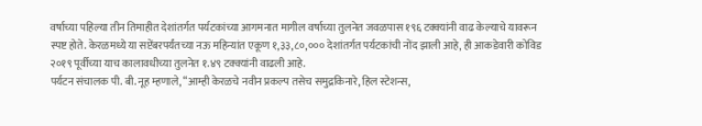वर्षाच्या पहिल्या तीन तिमाहीत देशांतर्गत पर्यटकांच्या आगमनात मागील वर्षाच्या तुलनेत जवळपास १९६ टक्क्यांनी वाढ केल्याचे यावरून स्पष्ट होते. केरळमध्ये या सप्टेंबरपर्यंतच्या नऊ महिन्यांत एकूण १,३३,८०,००० देशांतर्गत पर्यटकांची नोंद झाली आहे, ही आकडेवारी कोविड २०१९ पूर्वीच्या याच कालावधीच्या तुलनेत १.४९ टक्क्यांनी वाढली आहे.
पर्यटन संचालक पी. बी. नूह म्हणाले, “आम्ही केरळचे नवीन प्रकल्प तसेच समुद्रकिनारे, हिल स्टेशन्स,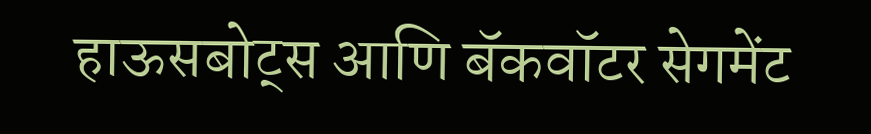हाऊसबोट्स आणि बॅकवॉटर सेगमेंट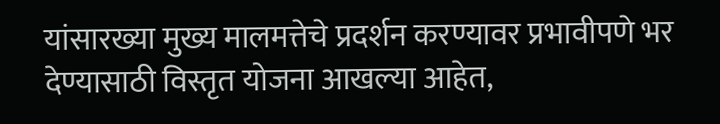यांसारख्या मुख्य मालमत्तेचे प्रदर्शन करण्यावर प्रभावीपणे भर देण्यासाठी विस्तृत योजना आखल्या आहेत,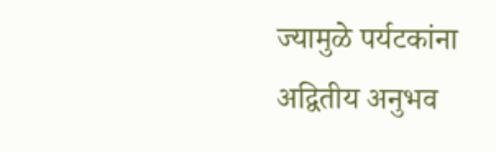ज्यामुळे पर्यटकांना अद्वितीय अनुभव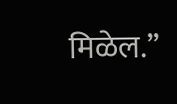मिळेल.’’